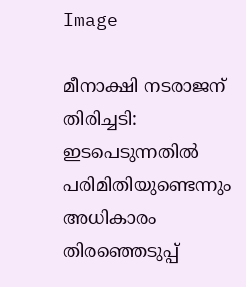Image

മീനാക്ഷി നടരാജന് തിരിച്ചടി: ഇടപെടുന്നതില്‍ പരിമിതിയുണ്ടെന്നും അധികാരം തിരഞ്ഞെടുപ്പ്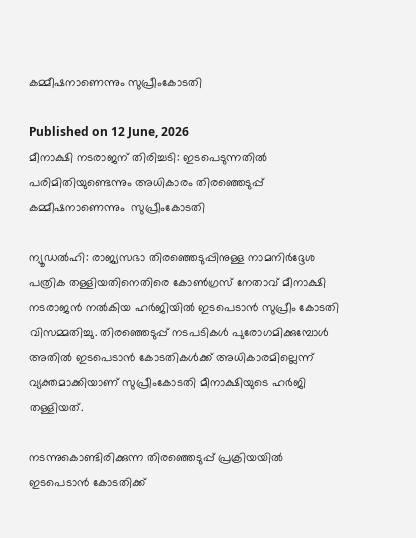കമ്മീഷനാണെന്നും സുപ്രീംകോടതി

Published on 12 June, 2026
മീനാക്ഷി നടരാജന് തിരിച്ചടി: ഇടപെടുന്നതില്‍ പരിമിതിയുണ്ടെന്നും അധികാരം തിരഞ്ഞെടുപ്പ് കമ്മീഷനാണെന്നും  സുപ്രീംകോടതി

ന്യൂഡല്‍ഹി: രാജ്യസഭാ തിരഞ്ഞെടുപ്പിനുള്ള നാമനിര്‍ദ്ദേശ പത്രിക തള്ളിയതിനെതിരെ കോണ്‍ഗ്രസ് നേതാവ് മീനാക്ഷി നടരാജന്‍ നല്‍കിയ ഹര്‍ജിയില്‍ ഇടപെടാന്‍ സുപ്രീം കോടതി വിസമ്മതിച്ചു. തിരഞ്ഞെടുപ്പ് നടപടികള്‍ പുരോഗമിക്കുമ്പോള്‍ അതില്‍ ഇടപെടാന്‍ കോടതികള്‍ക്ക് അധികാരമില്ലെന്ന് വ്യക്തമാക്കിയാണ് സുപ്രീംകോടതി മീനാക്ഷിയുടെ ഹര്‍ജി തള്ളിയത്.

നടന്നുകൊണ്ടിരിക്കുന്ന തിരഞ്ഞെടുപ്പ് പ്രക്രിയയില്‍ ഇടപെടാന്‍ കോടതിക്ക്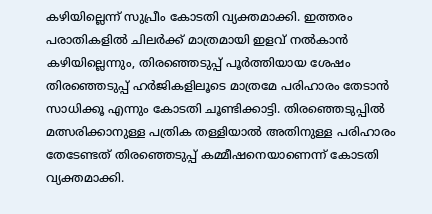കഴിയില്ലെന്ന് സുപ്രീം കോടതി വ്യക്തമാക്കി. ഇത്തരം പരാതികളില്‍ ചിലര്‍ക്ക് മാത്രമായി ഇളവ് നല്‍കാന്‍ കഴിയില്ലെന്നും, തിരഞ്ഞെടുപ്പ് പൂര്‍ത്തിയായ ശേഷം തിരഞ്ഞെടുപ്പ് ഹര്‍ജികളിലൂടെ മാത്രമേ പരിഹാരം തേടാന്‍ സാധിക്കൂ എന്നും കോടതി ചൂണ്ടിക്കാട്ടി. തിരഞ്ഞെടുപ്പില്‍ മത്സരിക്കാനുള്ള പത്രിക തള്ളിയാല്‍ അതിനുള്ള പരിഹാരം തേടേണ്ടത് തിരഞ്ഞെടുപ്പ് കമ്മീഷനെയാണെന്ന് കോടതി വ്യക്തമാക്കി.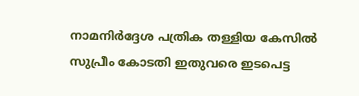നാമനിര്‍ദ്ദേശ പത്രിക തള്ളിയ കേസില്‍ സുപ്രീം കോടതി ഇതുവരെ ഇടപെട്ട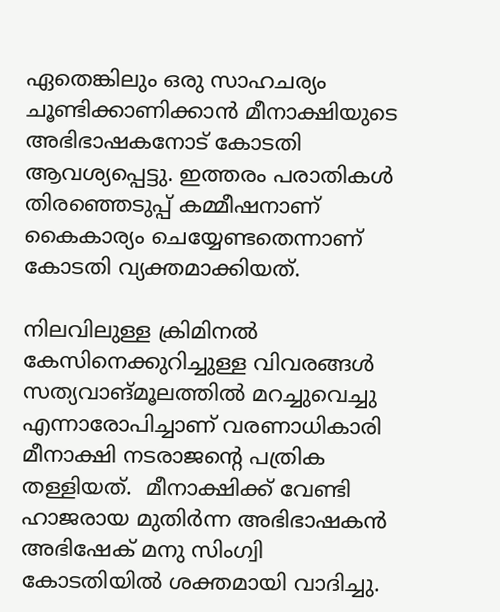ഏതെങ്കിലും ഒരു സാഹചര്യം ചൂണ്ടിക്കാണിക്കാന്‍ മീനാക്ഷിയുടെ അഭിഭാഷകനോട് കോടതി ആവശ്യപ്പെട്ടു. ഇത്തരം പരാതികള്‍ തിരഞ്ഞെടുപ്പ് കമ്മീഷനാണ് കൈകാര്യം ചെയ്യേണ്ടതെന്നാണ് കോടതി വ്യക്തമാക്കിയത്.

നിലവിലുള്ള ക്രിമിനല്‍ കേസിനെക്കുറിച്ചുള്ള വിവരങ്ങള്‍ സത്യവാങ്മൂലത്തില്‍ മറച്ചുവെച്ചു എന്നാരോപിച്ചാണ് വരണാധികാരി മീനാക്ഷി നടരാജന്റെ പത്രിക തള്ളിയത്.  മീനാക്ഷിക്ക് വേണ്ടി ഹാജരായ മുതിര്‍ന്ന അഭിഭാഷകന്‍ അഭിഷേക് മനു സിംഗ്വി കോടതിയില്‍ ശക്തമായി വാദിച്ചു.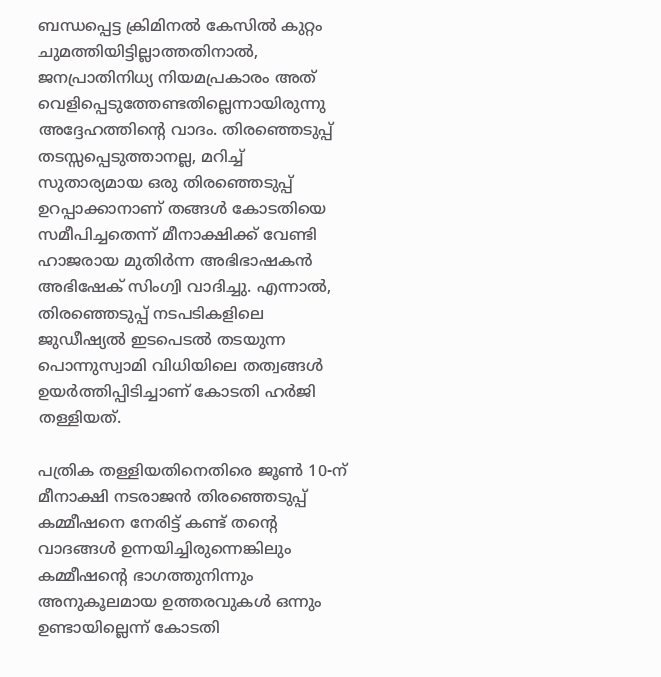ബന്ധപ്പെട്ട ക്രിമിനല്‍ കേസില്‍ കുറ്റം ചുമത്തിയിട്ടില്ലാത്തതിനാല്‍, ജനപ്രാതിനിധ്യ നിയമപ്രകാരം അത് വെളിപ്പെടുത്തേണ്ടതില്ലെന്നായിരുന്നു അദ്ദേഹത്തിന്റെ വാദം. തിരഞ്ഞെടുപ്പ് തടസ്സപ്പെടുത്താനല്ല, മറിച്ച് സുതാര്യമായ ഒരു തിരഞ്ഞെടുപ്പ് ഉറപ്പാക്കാനാണ് തങ്ങള്‍ കോടതിയെ സമീപിച്ചതെന്ന് മീനാക്ഷിക്ക് വേണ്ടി ഹാജരായ മുതിര്‍ന്ന അഭിഭാഷകന്‍ അഭിഷേക് സിംഗ്വി വാദിച്ചു. എന്നാല്‍, തിരഞ്ഞെടുപ്പ് നടപടികളിലെ ജുഡീഷ്യല്‍ ഇടപെടല്‍ തടയുന്ന പൊന്നുസ്വാമി വിധിയിലെ തത്വങ്ങള്‍ ഉയര്‍ത്തിപ്പിടിച്ചാണ് കോടതി ഹര്‍ജി തള്ളിയത്.

പത്രിക തള്ളിയതിനെതിരെ ജൂണ്‍ 10-ന് മീനാക്ഷി നടരാജന്‍ തിരഞ്ഞെടുപ്പ് കമ്മീഷനെ നേരിട്ട് കണ്ട് തന്റെ വാദങ്ങള്‍ ഉന്നയിച്ചിരുന്നെങ്കിലും കമ്മീഷന്റെ ഭാഗത്തുനിന്നും അനുകൂലമായ ഉത്തരവുകള്‍ ഒന്നും ഉണ്ടായില്ലെന്ന് കോടതി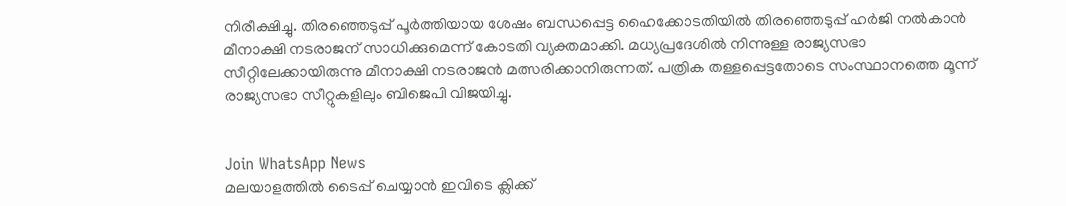നിരീക്ഷിച്ചു. തിരഞ്ഞെടുപ്പ് പൂര്‍ത്തിയായ ശേഷം ബന്ധപ്പെട്ട ഹൈക്കോടതിയില്‍ തിരഞ്ഞെടുപ്പ് ഹര്‍ജി നല്‍കാന്‍ മീനാക്ഷി നടരാജന് സാധിക്കുമെന്ന് കോടതി വ്യക്തമാക്കി. മധ്യപ്രദേശില്‍ നിന്നുള്ള രാജ്യസഭാ സീറ്റിലേക്കായിരുന്നു മീനാക്ഷി നടരാജന്‍ മത്സരിക്കാനിരുന്നത്. പത്രിക തള്ളപ്പെട്ടതോടെ സംസ്ഥാനത്തെ മൂന്ന് രാജ്യസഭാ സീറ്റുകളിലും ബിജെപി വിജയിച്ചു.


Join WhatsApp News
മലയാളത്തില്‍ ടൈപ്പ് ചെയ്യാന്‍ ഇവിടെ ക്ലിക്ക്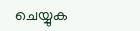ചെയ്യുക